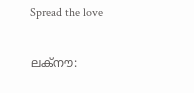Spread the love

ലക്നൗ: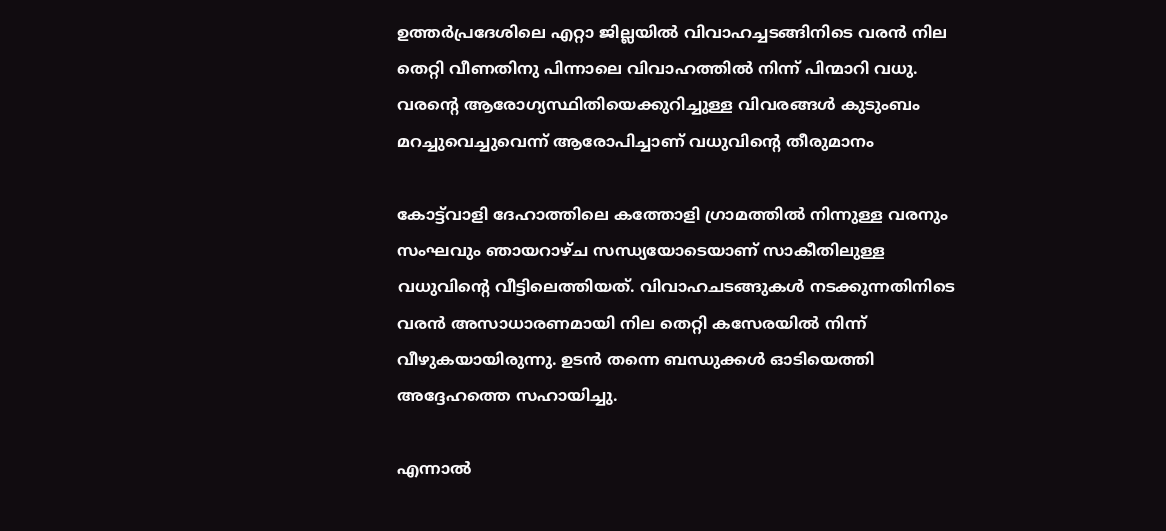ഉത്തർപ്രദേശിലെ എറ്റാ ജില്ലയിൽ വിവാഹച്ചടങ്ങിനിടെ വരൻ നില തെറ്റി വീണതിനു പിന്നാലെ വിവാഹത്തിൽ നിന്ന് പിന്മാറി വധു. വരന്റെ ആരോഗ്യസ്ഥിതിയെക്കുറിച്ചുള്ള വിവരങ്ങൾ കുടുംബം മറച്ചുവെച്ചുവെന്ന് ആരോപിച്ചാണ് വധുവിന്റെ തീരുമാനം

കോട്ട്‌വാളി ദേഹാത്തിലെ കത്തോളി ഗ്രാമത്തിൽ നിന്നുള്ള വരനും സംഘവും ഞായറാഴ്ച സന്ധ്യയോടെയാണ് സാകീതിലുള്ള വധുവിന്‍റെ വീട്ടിലെത്തിയത്. വിവാഹചടങ്ങുകൾ നടക്കുന്നതിനിടെ വരൻ അസാധാരണമായി നില തെറ്റി കസേരയിൽ നിന്ന് വീഴുകയായിരുന്നു. ഉടൻ തന്നെ ബന്ധുക്കൾ ഓടിയെത്തി അദ്ദേഹത്തെ സഹായിച്ചു.

എന്നാൽ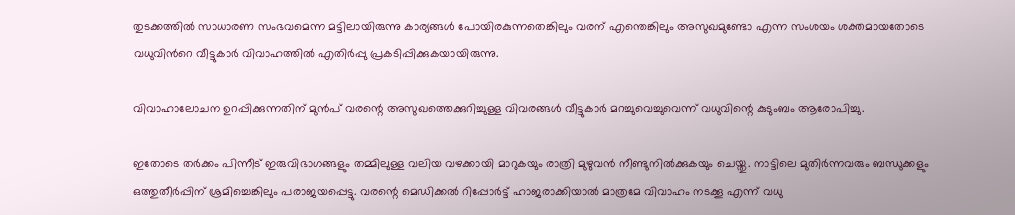തുടക്കത്തിൽ സാധാരണ സംഭവമെന്ന മട്ടിലായിരുന്നു കാര്യങ്ങൾ പോയിരകുന്നതെങ്കിലും വരന് എന്തെങ്കിലും അസുഖമുണ്ടോ എന്ന സംശയം ശക്തമായതോടെ വധുവിന്‍റെ വീട്ടുകാർ വിവാഹത്തിൽ എതിർപ്പു പ്രകടിപ്പിക്കുകയായിരുന്നു.

വിവാഹാലോചന ഉറപ്പിക്കുന്നതിന് മുൻപ് വരന്റെ അസുഖത്തെക്കുറിച്ചുള്ള വിവരങ്ങൾ വീട്ടുകാർ മറച്ചുവെച്ചുവെന്ന് വധുവിന്റെ കുടുംബം ആരോപിച്ചു.

ഇതോടെ തർക്കം പിന്നീട് ഇരുവിഭാഗങ്ങളും തമ്മിലുള്ള വലിയ വഴക്കായി മാറുകയും രാത്രി മുഴുവൻ നീണ്ടുനിൽക്കുകയും ചെയ്തു. നാട്ടിലെ മുതിർന്നവരും ബന്ധുക്കളും ഒത്തുതീർപ്പിന് ശ്രമിച്ചെങ്കിലും പരാജയപ്പെട്ടു. വരന്റെ മെഡിക്കല്‍ റിപ്പോർട്ട് ഹാജരാക്കിയാൽ മാത്രമേ വിവാഹം നടക്കൂ എന്ന് വധു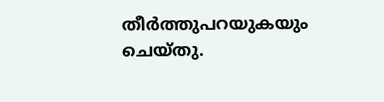തീര്‍ത്തുപറയുകയും ചെയ്തു.